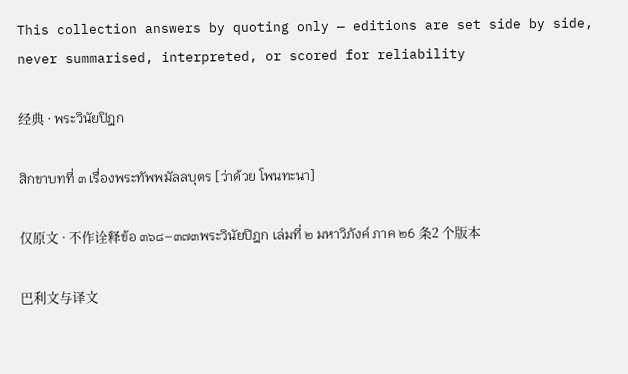This collection answers by quoting only — editions are set side by side, never summarised, interpreted, or scored for reliability

经典 · พระวินัยปิฎก

สิกขาบทที่ ๓ เรื่องพระทัพพมัลลบุตร [ว่าด้วย โพนทะนา]

仅原文 · 不作诠释ข้อ ๓๖๘–๓๗๓พระวินัยปิฎก เล่มที่ ๒ มหาวิภังค์ ภาค ๒6 条2 个版本

巴利文与译文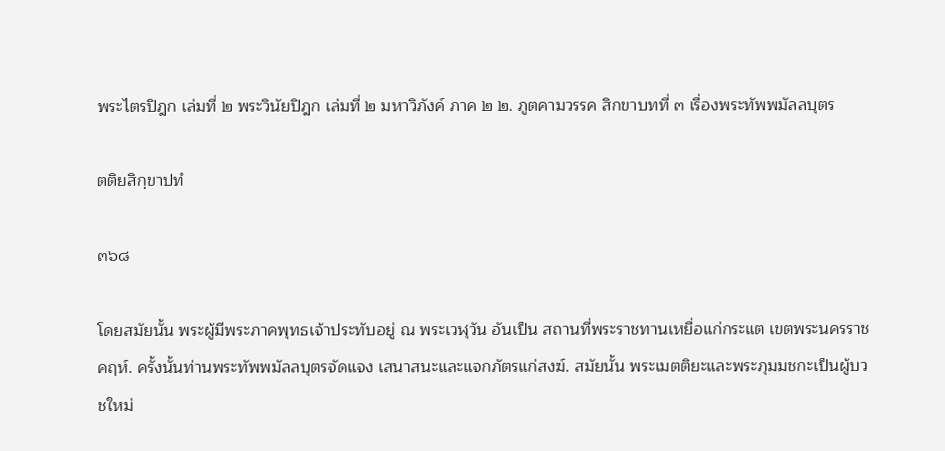พระไตรปิฎก เล่มที่ ๒ พระวินัยปิฎก เล่มที่ ๒ มหาวิภังค์ ภาค ๒ ๒. ภูตคามวรรค สิกขาบทที่ ๓ เรื่องพระทัพพมัลลบุตร

ตติยสิกฺขาปทํ

๓๖๘

โดยสมัยนั้น พระผู้มีพระภาคพุทธเจ้าประทับอยู่ ณ พระเวฬุวัน อันเป็น สถานที่พระราชทานเหยื่อแก่กระแต เขตพระนครราชคฤห์. ครั้งนั้นท่านพระทัพพมัลลบุตรจัดแจง เสนาสนะและแจกภัตรแก่สงฆ์. สมัยนั้น พระเมตติยะและพระภุมมชกะเป็นผู้บวชใหม่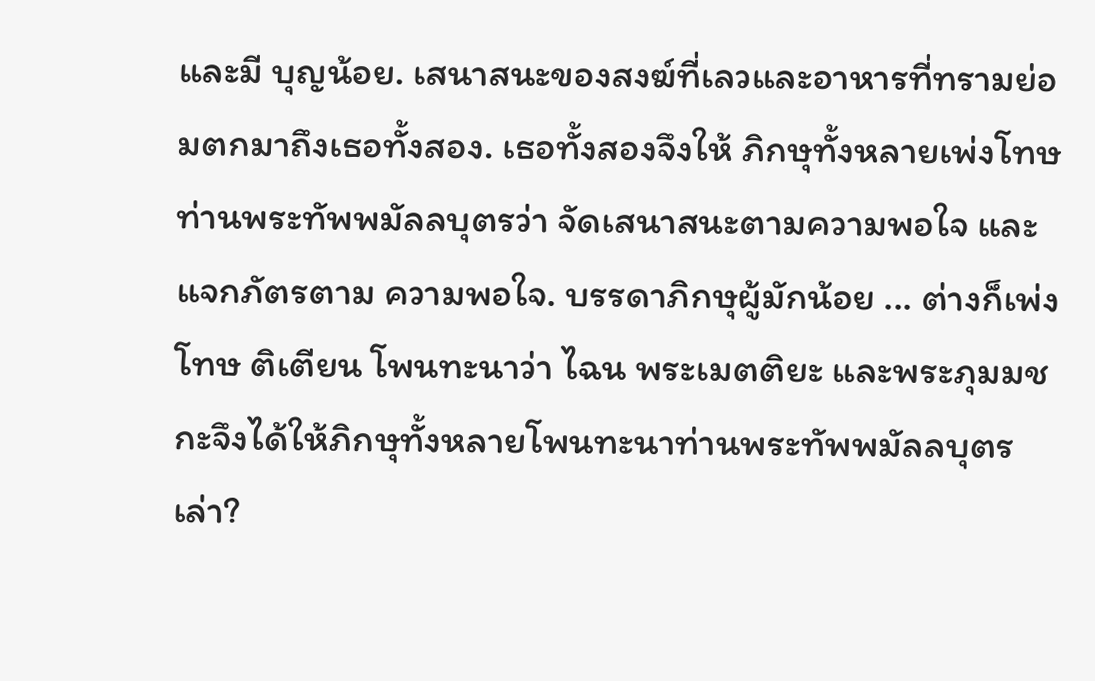และมี บุญน้อย. เสนาสนะของสงฆ์ที่เลวและอาหารที่ทรามย่อมตกมาถึงเธอทั้งสอง. เธอทั้งสองจึงให้ ภิกษุทั้งหลายเพ่งโทษท่านพระทัพพมัลลบุตรว่า จัดเสนาสนะตามความพอใจ และแจกภัตรตาม ความพอใจ. บรรดาภิกษุผู้มักน้อย ... ต่างก็เพ่งโทษ ติเตียน โพนทะนาว่า ไฉน พระเมตติยะ และพระภุมมชกะจึงได้ให้ภิกษุทั้งหลายโพนทะนาท่านพระทัพพมัลลบุตรเล่า?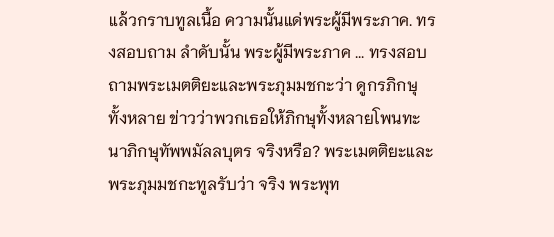แล้วกราบทูลเนื้อ ความนั้นแด่พระผู้มีพระภาค. ทรงสอบถาม ลำดับนั้น พระผู้มีพระภาค ... ทรงสอบถามพระเมตติยะและพระภุมมชกะว่า ดูกรภิกษุ ทั้งหลาย ข่าวว่าพวกเธอให้ภิกษุทั้งหลายโพนทะนาภิกษุทัพพมัลลบุตร จริงหรือ? พระเมตติยะและพระภุมมชกะทูลรับว่า จริง พระพุท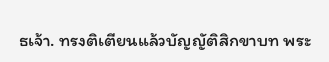ธเจ้า. ทรงติเตียนแล้วบัญญัติสิกขาบท พระ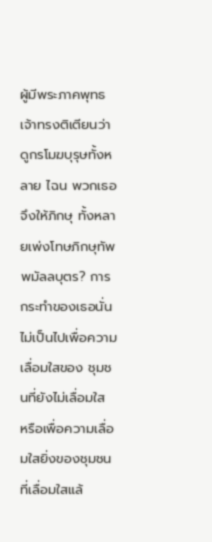ผู้มีพระภาคพุทธเจ้าทรงติเตียนว่า ดูกรโมฆบุรุษทั้งหลาย ไฉน พวกเธอจึงให้ภิกษุ ทั้งหลายเพ่งโทษภิกษุทัพพมัลลบุตร? การกระทำของเธอนั่น ไม่เป็นไปเพื่อความเลื่อมใสของ ชุมชนที่ยังไม่เลื่อมใส หรือเพื่อความเลื่อมใสยิ่งของชุมชนที่เลื่อมใสแล้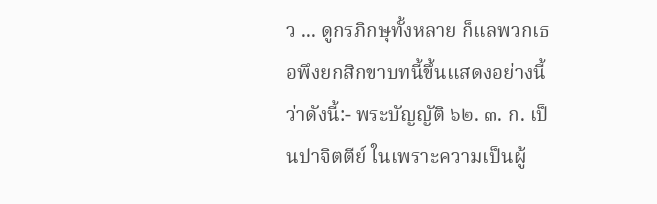ว ... ดูกรภิกษุทั้งหลาย ก็แลพวกเธอพึงยกสิกขาบทนี้ขึ้นแสดงอย่างนี้ ว่าดังนี้:- พระบัญญัติ ๖๒. ๓. ก. เป็นปาจิตตีย์ ในเพราะความเป็นผู้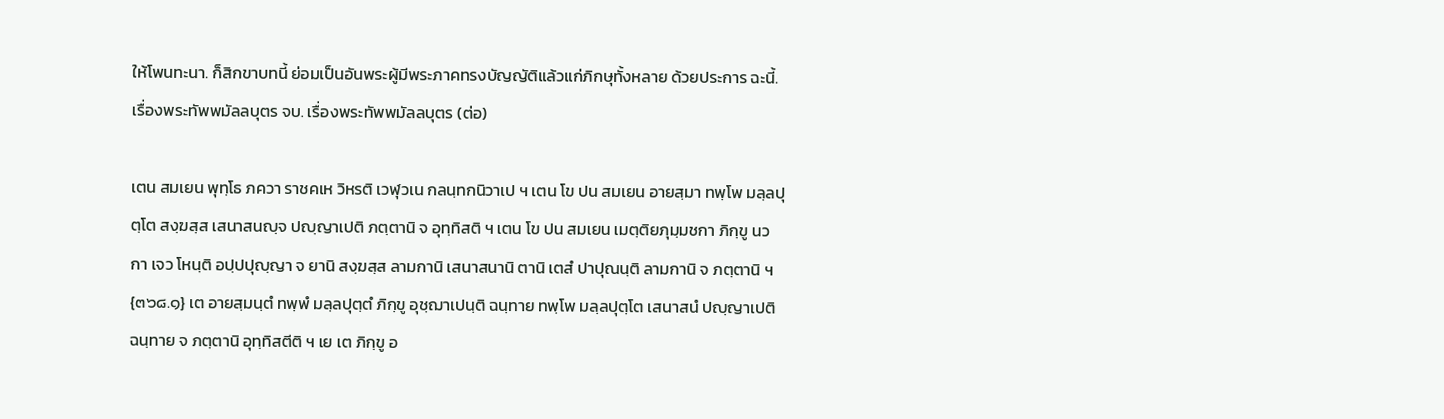ให้โพนทะนา. ก็สิกขาบทนี้ ย่อมเป็นอันพระผู้มีพระภาคทรงบัญญัติแล้วแก่ภิกษุทั้งหลาย ด้วยประการ ฉะนี้. เรื่องพระทัพพมัลลบุตร จบ. เรื่องพระทัพพมัลลบุตร (ต่อ)

เตน สมเยน พุทฺโธ ภควา ราชคเห วิหรติ เวฬุวเน กลนฺทกนิวาเป ฯ เตน โข ปน สมเยน อายสฺมา ทพฺโพ มลฺลปุตฺโต สงฺฆสฺส เสนาสนญฺจ ปญฺญาเปติ ภตฺตานิ จ อุทฺทิสติ ฯ เตน โข ปน สมเยน เมตฺติยภุมฺมชกา ภิกฺขู นวกา เจว โหนฺติ อปฺปปุญฺญา จ ยานิ สงฺฆสฺส ลามกานิ เสนาสนานิ ตานิ เตสํ ปาปุณนฺติ ลามกานิ จ ภตฺตานิ ฯ {๓๖๘.๑} เต อายสฺมนฺตํ ทพฺพํ มลฺลปุตฺตํ ภิกฺขู อุชฺฌาเปนฺติ ฉนฺทาย ทพฺโพ มลฺลปุตฺโต เสนาสนํ ปญฺญาเปติ ฉนฺทาย จ ภตฺตานิ อุทฺทิสตีติ ฯ เย เต ภิกฺขู อ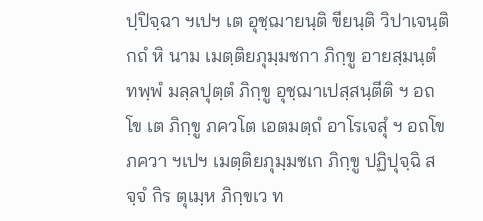ปฺปิจฺฉา ฯเปฯ เต อุชฺฌายนฺติ ขียนฺติ วิปาเจนฺติ กถํ หิ นาม เมตฺติยภุมฺมชกา ภิกฺขู อายสฺมนฺตํ ทพฺพํ มลฺลปุตฺตํ ภิกฺขู อุชฺฌาเปสฺสนฺตีติ ฯ อถโข เต ภิกฺขู ภควโต เอตมตฺถํ อาโรเจสุํ ฯ อถโข ภควา ฯเปฯ เมตฺติยภุมฺมชเก ภิกฺขู ปฏิปุจฺฉิ สจฺจํ กิร ตุเมฺห ภิกฺขเว ท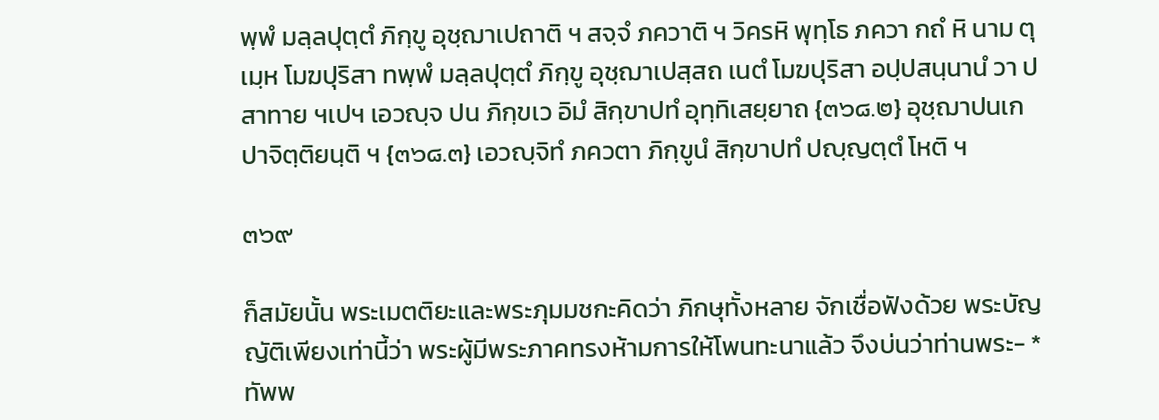พฺพํ มลฺลปุตฺตํ ภิกฺขู อุชฺฌาเปถาติ ฯ สจฺจํ ภควาติ ฯ วิครหิ พุทฺโธ ภควา กถํ หิ นาม ตุเมฺห โมฆปุริสา ทพฺพํ มลฺลปุตฺตํ ภิกฺขู อุชฺฌาเปสฺสถ เนตํ โมฆปุริสา อปฺปสนฺนานํ วา ปสาทาย ฯเปฯ เอวญฺจ ปน ภิกฺขเว อิมํ สิกฺขาปทํ อุทฺทิเสยฺยาถ {๓๖๘.๒} อุชฺฌาปนเก ปาจิตฺติยนฺติ ฯ {๓๖๘.๓} เอวญฺจิทํ ภควตา ภิกฺขูนํ สิกฺขาปทํ ปญฺญตฺตํ โหติ ฯ

๓๖๙

ก็สมัยนั้น พระเมตติยะและพระภุมมชกะคิดว่า ภิกษุทั้งหลาย จักเชื่อฟังด้วย พระบัญญัติเพียงเท่านี้ว่า พระผู้มีพระภาคทรงห้ามการให้โพนทะนาแล้ว จึงบ่นว่าท่านพระ- *ทัพพ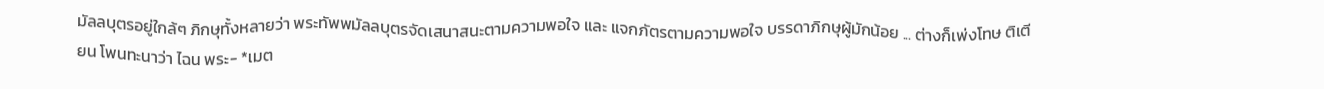มัลลบุตรอยู่ใกล้ๆ ภิกษุทั้งหลายว่า พระทัพพมัลลบุตรจัดเสนาสนะตามความพอใจ และ แจกภัตรตามความพอใจ บรรดาภิกษุผู้มักน้อย ... ต่างก็เพ่งโทษ ติเตียน โพนทะนาว่า ไฉน พระ- *เมต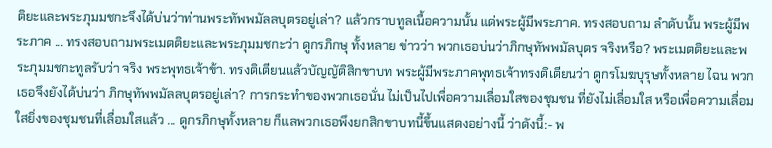ติยะและพระภุมมชกะจึงได้บ่นว่าท่านพระทัพพมัลลบุตรอยู่เล่า? แล้วกราบทูลเนื้อความนั้น แด่พระผู้มีพระภาค. ทรงสอบถาม ลำดับนั้น พระผู้มีพระภาค ... ทรงสอบถามพระเมตติยะและพระภุมมชกะว่า ดูกรภิกษุ ทั้งหลาย ข่าวว่า พวกเธอบ่นว่าภิกษุทัพพมัลบุตร จริงหรือ? พระเมตติยะและพระภุมมชกะทูลรับว่า จริง พระพุทธเจ้าข้า. ทรงติเตียนแล้วบัญญัติสิกขาบท พระผู้มีพระภาคพุทธเจ้าทรงติเตียนว่า ดูกรโมฆบุรุษทั้งหลาย ไฉน พวกเธอจึงยังได้บ่นว่า ภิกษุทัพพมัลลบุตรอยู่เล่า? การกระทำของพวกเธอนั่น ไม่เป็นไปเพื่อความเลื่อมใสของชุมชน ที่ยังไม่เลื่อมใส หรือเพื่อความเลื่อมใสยิ่งของชุมชนที่เลื่อมใสแล้ว ... ดูกรภิกษุทั้งหลาย ก็แลพวกเธอพึงยกสิกขาบทนี้ขึ้นแสดงอย่างนี้ ว่าดังนี้:- พ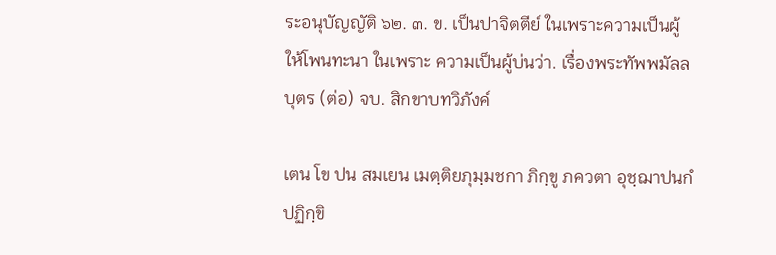ระอนุบัญญัติ ๖๒. ๓. ข. เป็นปาจิตตีย์ ในเพราะความเป็นผู้ให้โพนทะนา ในเพราะ ความเป็นผู้บ่นว่า. เรื่องพระทัพพมัลลบุตร (ต่อ) จบ. สิกขาบทวิภังค์

เตน โข ปน สมเยน เมตฺติยภุมฺมชกา ภิกฺขู ภควตา อุชฺฌาปนกํ ปฏิกฺขิ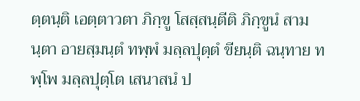ตฺตนฺติ เอตฺตาวตา ภิกฺขู โสสฺสนฺตีติ ภิกฺขูนํ สามนฺตา อายสฺมนฺตํ ทพฺพํ มลฺลปุตฺตํ ขียนฺติ ฉนฺทาย ทพฺโพ มลฺลปุตฺโต เสนาสนํ ป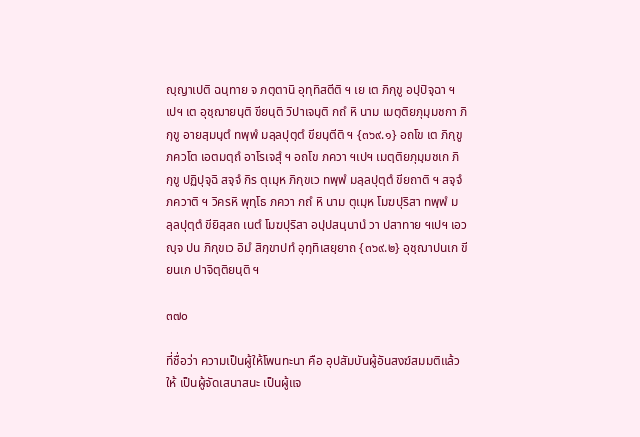ญฺญาเปติ ฉนฺทาย จ ภตฺตานิ อุทฺทิสตีติ ฯ เย เต ภิกฺขู อปฺปิจฺฉา ฯเปฯ เต อุชฺฌายนฺติ ขียนฺติ วิปาเจนฺติ กถํ หิ นาม เมตฺติยภุมฺมชกา ภิกฺขู อายสฺมนฺตํ ทพฺพํ มลฺลปุตฺตํ ขียนฺตีติ ฯ {๓๖๙.๑} อถโข เต ภิกฺขู ภควโต เอตมตฺถํ อาโรเจสุํ ฯ อถโข ภควา ฯเปฯ เมตฺติยภุมฺมชเก ภิกฺขู ปฏิปุจฺฉิ สจฺจํ กิร ตุเมฺห ภิกฺขเว ทพฺพํ มลฺลปุตฺตํ ขียถาติ ฯ สจฺจํ ภควาติ ฯ วิครหิ พุทฺโธ ภควา กถํ หิ นาม ตุเมฺห โมฆปุริสา ทพฺพํ มลฺลปุตฺตํ ขียิสฺสถ เนตํ โมฆปุริสา อปฺปสนฺนานํ วา ปสาทาย ฯเปฯ เอวญฺจ ปน ภิกฺขเว อิมํ สิกฺขาปทํ อุทฺทิเสยฺยาถ {๓๖๙.๒} อุชฺฌาปนเก ขียนเก ปาจิตฺติยนฺติ ฯ

๓๗๐

ที่ชื่อว่า ความเป็นผู้ให้โพนทะนา คือ อุปสัมบันผู้อันสงฆ์สมมติแล้วให้ เป็นผู้จัดเสนาสนะ เป็นผู้แจ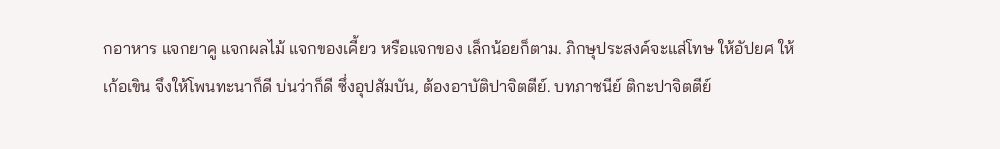กอาหาร แจกยาคู แจกผลไม้ แจกของเคี้ยว หรือแจกของ เล็กน้อยก็ตาม. ภิกษุประสงค์จะแส่โทษ ให้อัปยศ ให้เก้อเขิน จึงให้โพนทะนาก็ดี บ่นว่าก็ดี ซึ่งอุปสัมบัน, ต้องอาบัติปาจิตตีย์. บทภาชนีย์ ติกะปาจิตตีย์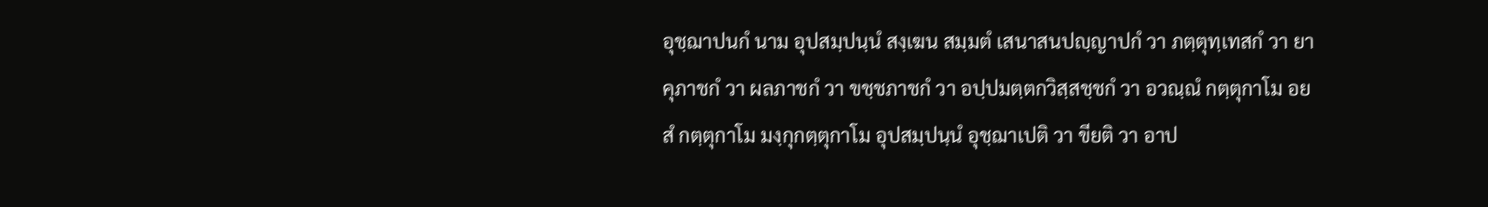อุชฺฌาปนกํ นาม อุปสมฺปนฺนํ สงฺเฆน สมฺมตํ เสนาสนปญฺญาปกํ วา ภตฺตุทฺเทสกํ วา ยาคุภาชกํ วา ผลภาชกํ วา ขชฺชภาชกํ วา อปฺปมตฺตกวิสฺสชฺชกํ วา อวณฺณํ กตฺตุกาโม อยสํ กตฺตุกาโม มงฺกุกตฺตุกาโม อุปสมฺปนฺนํ อุชฺฌาเปติ วา ขียติ วา อาป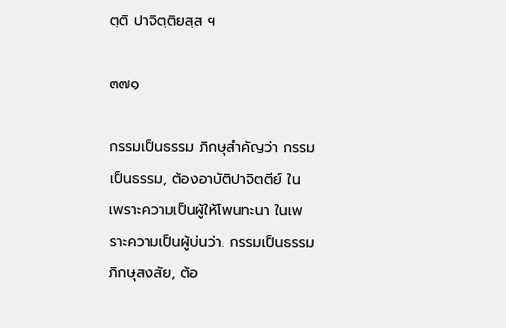ตฺติ ปาจิตฺติยสฺส ฯ

๓๗๑

กรรมเป็นธรรม ภิกษุสำคัญว่า กรรมเป็นธรรม, ต้องอาบัติปาจิตตีย์ ใน เพราะความเป็นผู้ให้โพนทะนา ในเพราะความเป็นผู้บ่นว่า. กรรมเป็นธรรม ภิกษุสงสัย, ต้อ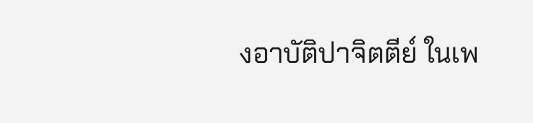งอาบัติปาจิตตีย์ ในเพ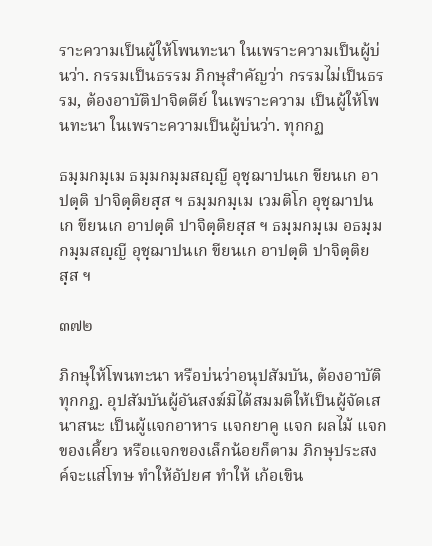ราะความเป็นผู้ให้โพนทะนา ในเพราะความเป็นผู้บ่นว่า. กรรมเป็นธรรม ภิกษุสำคัญว่า กรรมไม่เป็นธรรม, ต้องอาบัติปาจิตตีย์ ในเพราะความ เป็นผู้ให้โพนทะนา ในเพราะความเป็นผู้บ่นว่า. ทุกกฏ

ธมฺมกมฺเม ธมฺมกมฺมสญฺญี อุชฺฌาปนเก ขียนเก อาปตฺติ ปาจิตฺติยสฺส ฯ ธมฺมกมฺเม เวมติโก อุชฺฌาปนเก ขียนเก อาปตฺติ ปาจิตฺติยสฺส ฯ ธมฺมกมฺเม อธมฺมกมฺมสญฺญี อุชฺฌาปนเก ขียนเก อาปตฺติ ปาจิตฺติยสฺส ฯ

๓๗๒

ภิกษุให้โพนทะนา หรือบ่นว่าอนุปสัมบัน, ต้องอาบัติทุกกฏ. อุปสัมบันผู้อันสงฆ์มิได้สมมติให้เป็นผู้จัดเสนาสนะ เป็นผู้แจกอาหาร แจกยาคู แจก ผลไม้ แจกของเคี้ยว หรือแจกของเล็กน้อยก็ตาม ภิกษุประสงค์จะแส่โทษ ทำให้อัปยศ ทำให้ เก้อเขิน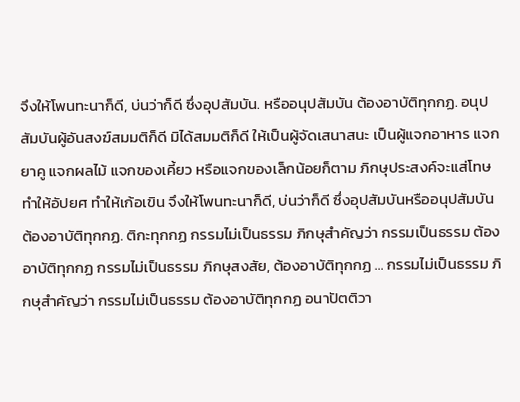จึงให้โพนทะนาก็ดี, บ่นว่าก็ดี ซึ่งอุปสัมบัน. หรืออนุปสัมบัน ต้องอาบัติทุกกฏ. อนุปสัมบันผู้อันสงฆ์สมมติก็ดี มิได้สมมติก็ดี ให้เป็นผู้จัดเสนาสนะ เป็นผู้แจกอาหาร แจกยาคู แจกผลไม้ แจกของเคี้ยว หรือแจกของเล็กน้อยก็ตาม ภิกษุประสงค์จะแส่โทษ ทำให้อัปยศ ทำให้เก้อเขิน จึงให้โพนทะนาก็ดี, บ่นว่าก็ดี ซึ่งอุปสัมบันหรืออนุปสัมบัน ต้องอาบัติทุกกฏ. ติกะทุกกฏ กรรมไม่เป็นธรรม ภิกษุสำคัญว่า กรรมเป็นธรรม ต้องอาบัติทุกกฏ กรรมไม่เป็นธรรม ภิกษุสงสัย, ต้องอาบัติทุกกฏ ... กรรมไม่เป็นธรรม ภิกษุสำคัญว่า กรรมไม่เป็นธรรม ต้องอาบัติทุกกฏ อนาปัตติวา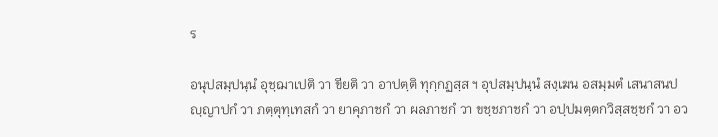ร

อนุปสมฺปนฺนํ อุชฺฌาเปติ วา ขียติ วา อาปตฺติ ทุกฺกฏสฺส ฯ อุปสมฺปนฺนํ สงฺเฆน อสมฺมตํ เสนาสนปญฺญาปกํ วา ภตฺตุทฺเทสกํ วา ยาคุภาชกํ วา ผลภาชกํ วา ขชฺชภาชกํ วา อปฺปมตฺตกวิสฺสชฺชกํ วา อว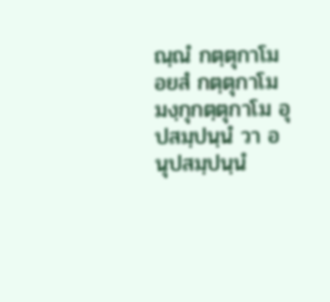ณฺณํ กตฺตุกาโม อยสํ กตฺตุกาโม มงฺกุกตฺตุกาโม อุปสมฺปนฺนํ วา อนุปสมฺปนฺนํ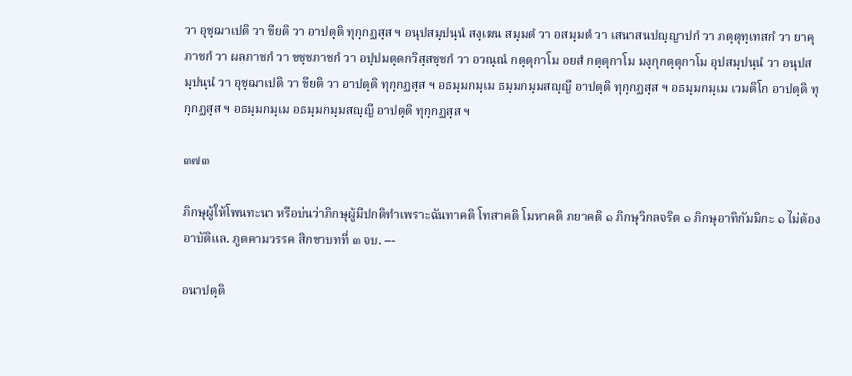วา อุชฺฌาเปติ วา ขียติ วา อาปตฺติ ทุกฺกฏสฺส ฯ อนุปสมฺปนฺนํ สงฺเฆน สมฺมตํ วา อสมฺมตํ วา เสนาสนปญฺญาปกํ วา ภตฺตุทฺเทสกํ วา ยาคุภาชกํ วา ผลภาชกํ วา ขชฺชภาชกํ วา อปฺปมตฺตกวิสฺสชฺชกํ วา อวณฺณํ กตฺตุกาโม อยสํ กตฺตุกาโม มงฺกุกตฺตุกาโม อุปสมฺปนฺนํ วา อนุปสมฺปนฺนํ วา อุชฺฌาเปติ วา ขียติ วา อาปตฺติ ทุกฺกฏสฺส ฯ อธมฺมกมฺเม ธมฺมกมฺมสญฺญี อาปตฺติ ทุกฺกฏสฺส ฯ อธมฺมกมฺเม เวมติโก อาปตฺติ ทุกฺกฏสฺส ฯ อธมฺมกมฺเม อธมฺมกมฺมสญฺญี อาปตฺติ ทุกฺกฏสฺส ฯ

๓๗๓

ภิกษุผู้ให้โพนทะนา หรือบ่นว่าภิกษุผู้มีปกติทำเพราะฉันทาคติ โทสาคติ โมหาคติ ภยาคติ ๑ ภิกษุวิกลจริต ๑ ภิกษุอาทิกัมมิกะ ๑ ไม่ต้องอาบัติแล. ภูตคามวรรค สิกขาบทที่ ๓ จบ. ---

อนาปตฺติ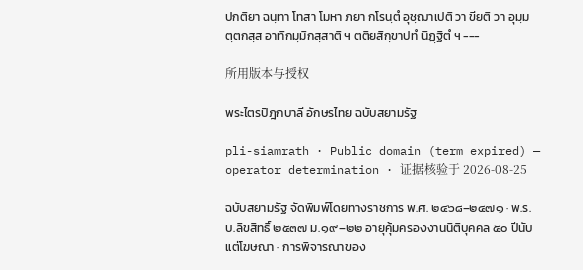ปกติยา ฉนฺทา โทสา โมหา ภยา กโรนฺตํ อุชฺฌาเปติ วา ขียติ วา อุมฺมตฺตกสฺส อาทิกมฺมิกสฺสาติ ฯ ตติยสิกฺขาปทํ นิฏฺฐิตํ ฯ ---

所用版本与授权

พระไตรปิฎกบาลี อักษรไทย ฉบับสยามรัฐ

pli-siamrath · Public domain (term expired) — operator determination · 证据核验于 2026-08-25

ฉบับสยามรัฐ จัดพิมพ์โดยทางราชการ พ.ศ. ๒๔๖๘–๒๔๗๑ · พ.ร.บ.ลิขสิทธิ์ ๒๕๓๗ ม.๑๙–๒๒ อายุคุ้มครองงานนิติบุคคล ๕๐ ปีนับแต่โฆษณา · การพิจารณาของ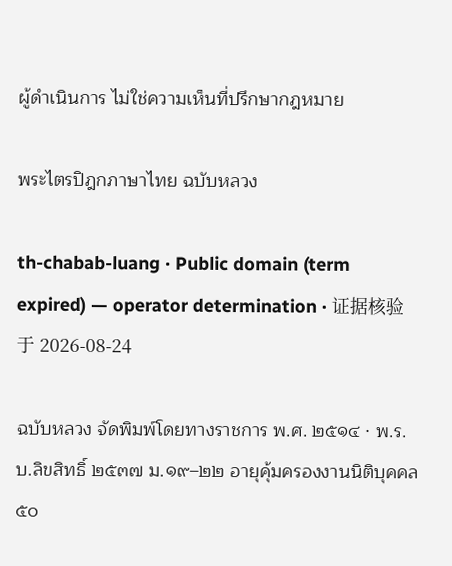ผู้ดำเนินการ ไม่ใช่ความเห็นที่ปรึกษากฎหมาย

พระไตรปิฎกภาษาไทย ฉบับหลวง

th-chabab-luang · Public domain (term expired) — operator determination · 证据核验于 2026-08-24

ฉบับหลวง จัดพิมพ์โดยทางราชการ พ.ศ. ๒๕๑๔ · พ.ร.บ.ลิขสิทธิ์ ๒๕๓๗ ม.๑๙–๒๒ อายุคุ้มครองงานนิติบุคคล ๕๐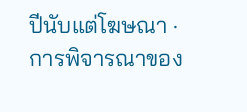ปีนับแต่โฆษณา · การพิจารณาของ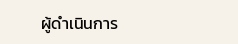ผู้ดำเนินการ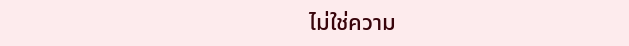ไม่ใช่ความ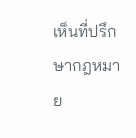เห็นที่ปรึกษากฎหมาย